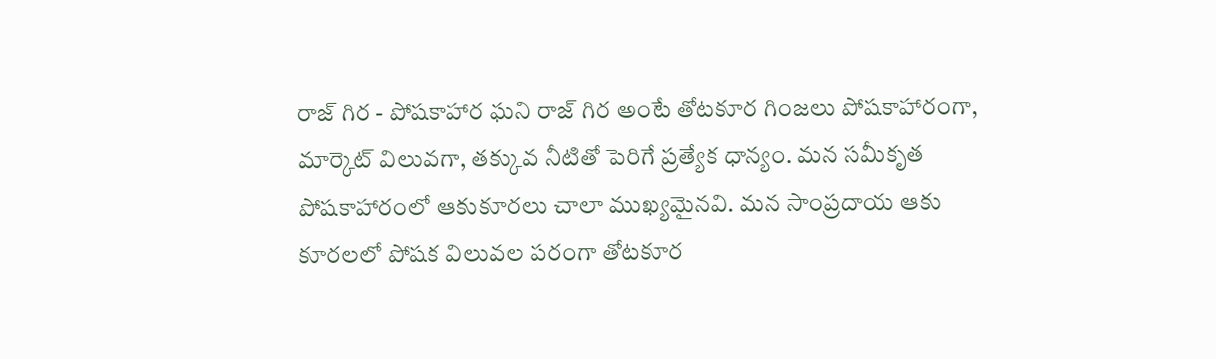రాజ్ గిర - పోషకాహార ఘని రాజ్ గిర అంటే తోటకూర గింజలు పోషకాహారంగా, మార్కెట్ విలువగా, తక్కువ నీటితో పెరిగే ప్రత్యేక ధాన్యం. మన సమీకృత పోషకాహారంలో ఆకుకూరలు చాలా ముఖ్యమైనవి. మన సాంప్రదాయ ఆకు కూరలలో పోషక విలువల పరంగా తోటకూర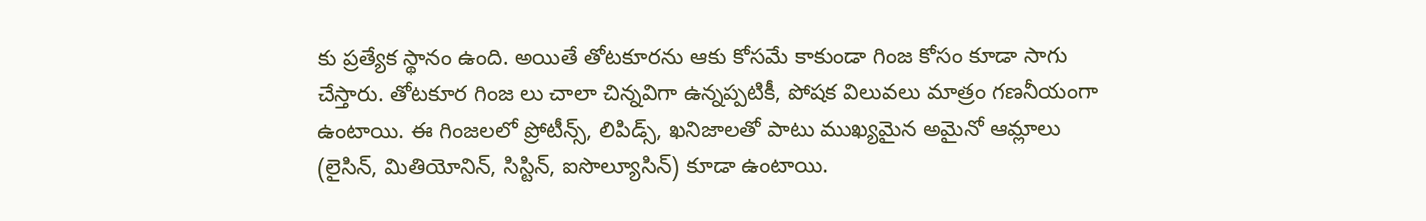కు ప్రత్యేక స్థానం ఉంది. అయితే తోటకూరను ఆకు కోసమే కాకుండా గింజ కోసం కూడా సాగు చేస్తారు. తోటకూర గింజ లు చాలా చిన్నవిగా ఉన్నప్పటికీ, పోషక విలువలు మాత్రం గణనీయంగా ఉంటాయి. ఈ గింజలలో ప్రోటీన్స్, లిపిడ్స్, ఖనిజాలతో పాటు ముఖ్యమైన అమైనో ఆమ్లాలు (లైసిన్, మితియోనిన్, సిస్టిన్, ఐసొల్యూసిన్) కూడా ఉంటాయి.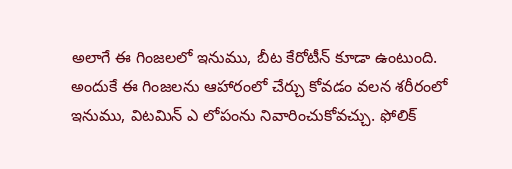అలాగే ఈ గింజలలో ఇనుము, బీట కేరోటీన్ కూడా ఉంటుంది. అందుకే ఈ గింజలను ఆహారంలో చేర్చు కోవడం వలన శరీరంలో ఇనుము, విటమిన్ ఎ లోపంను నివారించుకోవచ్చు. ఫోలిక్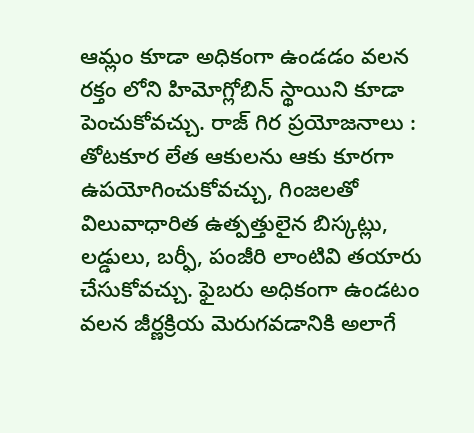ఆమ్లం కూడా అధికంగా ఉండడం వలన రక్తం లోని హిమోగ్లోబిన్ స్థాయిని కూడా పెంచుకోవచ్చు. రాజ్ గిర ప్రయోజనాలు : తోటకూర లేత ఆకులను ఆకు కూరగా ఉపయోగించుకోవచ్చు, గింజలతో విలువాధారిత ఉత్పత్తులైన బిస్కట్లు, లడ్డులు, బర్ఫీ, పంజీరి లాంటివి తయారు చేసుకోవచ్చు. ఫైబరు అధికంగా ఉండటం వలన జీర్ణక్రియ మెరుగవడానికి అలాగే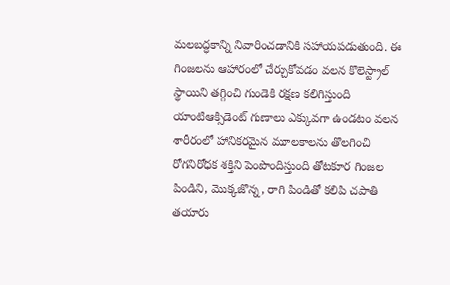మలబద్ధకాన్ని నివారించడానికి సహాయపడుతుంది. ఈ గింజలను ఆహారంలో చేర్చుకోవడం వలన కొలెస్ట్రాల్ స్థాయిని తగ్గించి గుండెకి రక్షణ కలిగిస్తుంది యాంటిఆక్సిడెంట్ గుణాలు ఎక్కువగా ఉండటం వలన శారీరంలో హానికరమైన మూలకాలను తొలగించి రోగనిరోధక శక్తిని పెంపొందిస్తుంది తోటకూర గింజల పిండిని, మొక్కజొన్న, రాగి పిండితో కలిపి చపాతి తయారు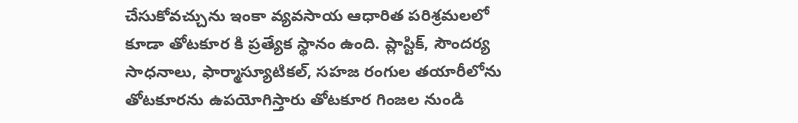చేసుకోవచ్చును ఇంకా వ్యవసాయ ఆధారిత పరిశ్రమలలో కూడా తోటకూర కి ప్రత్యేక స్థానం ఉంది. ప్లాస్టిక్, సౌందర్య సాధనాలు, ఫార్మాస్యూటికల్, సహజ రంగుల తయారీలోను తోటకూరను ఉపయోగిస్తారు తోటకూర గింజల నుండి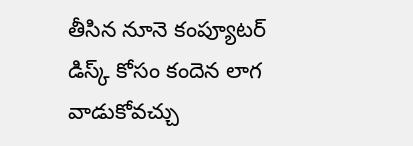తీసిన నూనె కంప్యూటర్ డిస్క్ కోసం కందెన లాగ వాడుకోవచ్చు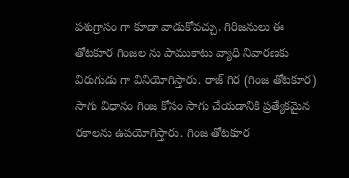పశుగ్రాసం గా కూడా వాడుకోవచ్చు. గిరిజనులు ఈ తోటకూర గింజల ను పాముకాటు వ్యాధి నివారణకు విరుగుడు గా వినియోగిస్తారు. రాజ్ గిర (గింజ తోటకూర) సాగు విధానం గింజ కోసం సాగు చేయడానికి ప్రత్యేకమైన రకాలను ఉపయోగిస్తారు. గింజ తోటకూర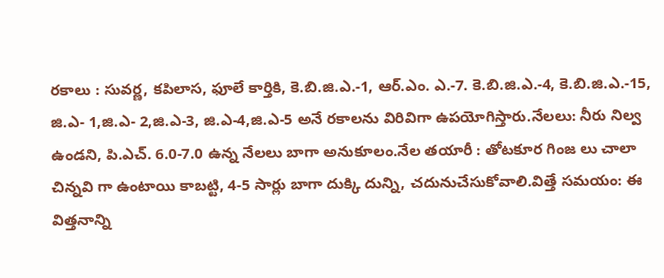రకాలు : సువర్ణ, కపిలాస, ఫూలే కార్తికి, కె.బి.జి.ఎ.-1, ఆర్.ఎం. ఎ.-7. కె.బి.జి.ఎ.-4, కె.బి.జి.ఎ.-15, జి.ఎ- 1,జి.ఎ- 2,జి.ఎ-3, జి.ఎ-4,జి.ఎ-5 అనే రకాలను విరివిగా ఉపయోగిస్తారు.నేలలు: నీరు నిల్వ ఉండని, పి.ఎచ్. 6.0-7.0 ఉన్న నేలలు బాగా అనుకూలం.నేల తయారీ : తోటకూర గింజ లు చాలా చిన్నవి గా ఉంటాయి కాబట్టి, 4-5 సార్లు బాగా దుక్కి దున్ని, చదునుచేసుకోవాలి.విత్తే సమయం: ఈ విత్తనాన్ని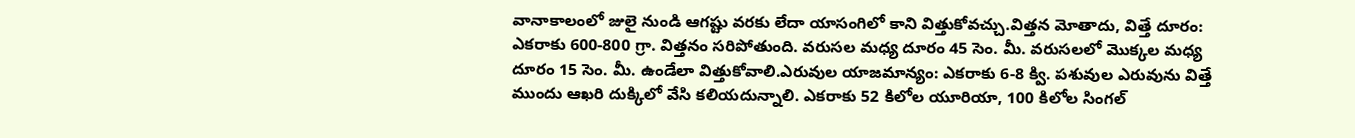వానాకాలంలో జులై నుండి ఆగష్టు వరకు లేదా యాసంగిలో కాని విత్తుకోవచ్చు.విత్తన మోతాదు, విత్తే దూరం: ఎకరాకు 600-800 గ్రా. విత్తనం సరిపోతుంది. వరుసల మధ్య దూరం 45 సెం. మీ. వరుసలలో మొక్కల మధ్య దూరం 15 సెం. మీ. ఉండేలా విత్తుకోవాలి.ఎరువుల యాజమాన్యం: ఎకరాకు 6-8 క్వి. పశువుల ఎరువును విత్తే ముందు ఆఖరి దుక్కిలో వేసి కలియదున్నాలి. ఎకరాకు 52 కిలోల యూరియా, 100 కిలోల సింగల్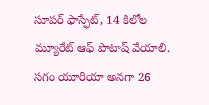సూపర్ ఫాస్ఫేట్, 14 కిలోల మ్యూరేట్ ఆఫ్ పొటాష్ వేయాలి. సగం యూరియా అనగా 26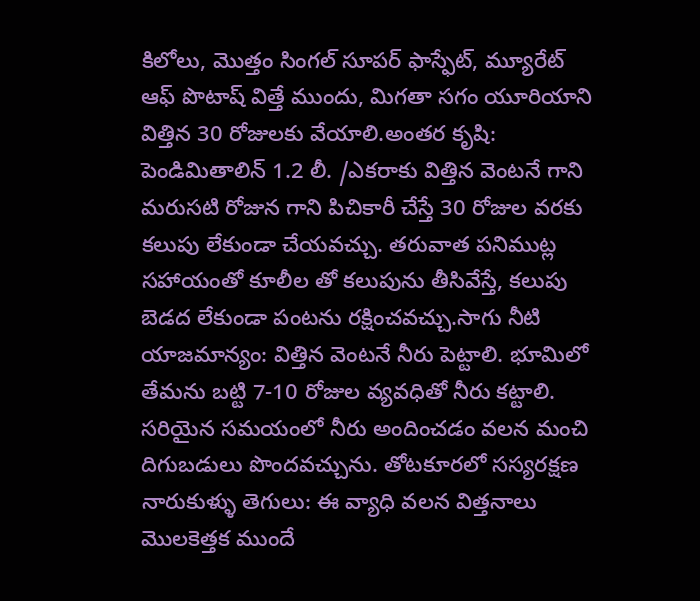కిలోలు, మొత్తం సింగల్ సూపర్ ఫాస్ఫేట్, మ్యూరేట్ ఆఫ్ పొటాష్ విత్తే ముందు, మిగతా సగం యూరియాని విత్తిన 30 రోజులకు వేయాలి.అంతర కృషి: పెండిమితాలిన్ 1.2 లీ. /ఎకరాకు విత్తిన వెంటనే గాని మరుసటి రోజున గాని పిచికారీ చేస్తే 30 రోజుల వరకు కలుపు లేకుండా చేయవచ్చు. తరువాత పనిముట్ల సహాయంతో కూలీల తో కలుపును తీసివేస్తే, కలుపు బెడద లేకుండా పంటను రక్షించవచ్చు.సాగు నీటి యాజమాన్యం: విత్తిన వెంటనే నీరు పెట్టాలి. భూమిలో తేమను బట్టి 7-10 రోజుల వ్యవధితో నీరు కట్టాలి. సరియైన సమయంలో నీరు అందించడం వలన మంచి దిగుబడులు పొందవచ్చును. తోటకూరలో సస్యరక్షణ నారుకుళ్ళు తెగులు: ఈ వ్యాధి వలన విత్తనాలు మొలకెత్తక ముందే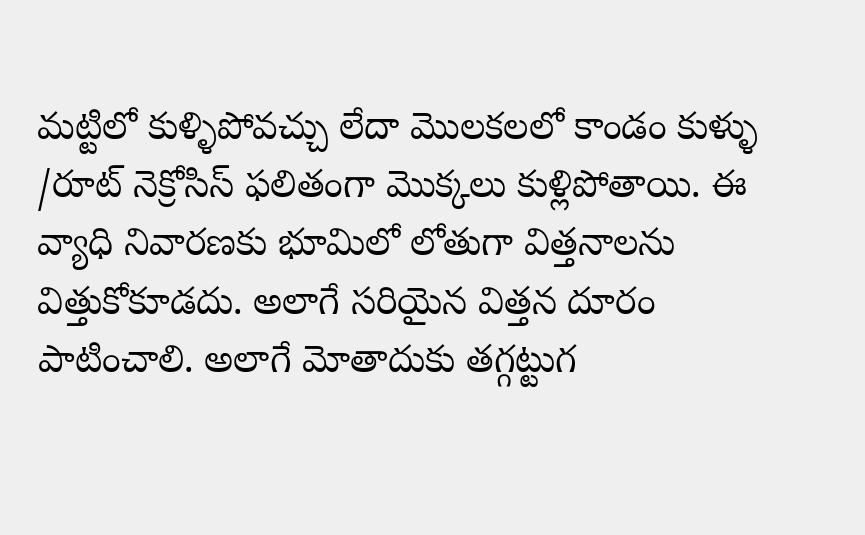మట్టిలో కుళ్ళిపోవచ్చు లేదా మొలకలలో కాండం కుళ్ళు /రూట్ నెక్రోసిస్ ఫలితంగా మొక్కలు కుళ్లిపోతాయి. ఈ వ్యాధి నివారణకు భూమిలో లోతుగా విత్తనాలను విత్తుకోకూడదు. అలాగే సరియైన విత్తన దూరం పాటించాలి. అలాగే మోతాదుకు తగ్గట్టుగ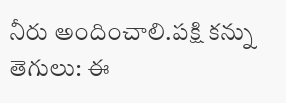నీరు అందించాలి.పక్షి కన్ను తెగులు: ఈ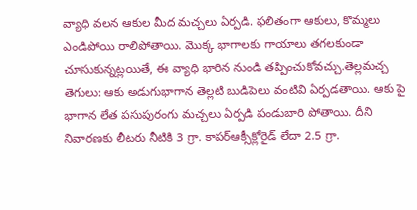వ్యాధి వలన ఆకుల మీద మచ్చలు ఏర్పడి. ఫలితంగా ఆకులు, కొమ్మలు ఎండిపోయి రాలిపోతాయి. మొక్క భాగాలకు గాయాలు తగలకుండా చూసుకున్నట్లయితే, ఈ వ్యాధి భారిన నుండి తప్పించుకోవచ్చు.తెల్లమచ్చ తెగులు: ఆకు అడుగుభాగాన తెల్లటి బుడిపెలు వంటివి ఏర్పడతాయి. ఆకు పై భాగాన లేత పసుపురంగు మచ్చలు ఏర్పడి పండుబారి పోతాయి. దీని నివారణకు లీటరు నీటికి 3 గ్రా. కాపర్ఆక్సీక్లోరైడ్ లేదా 2.5 గ్రా.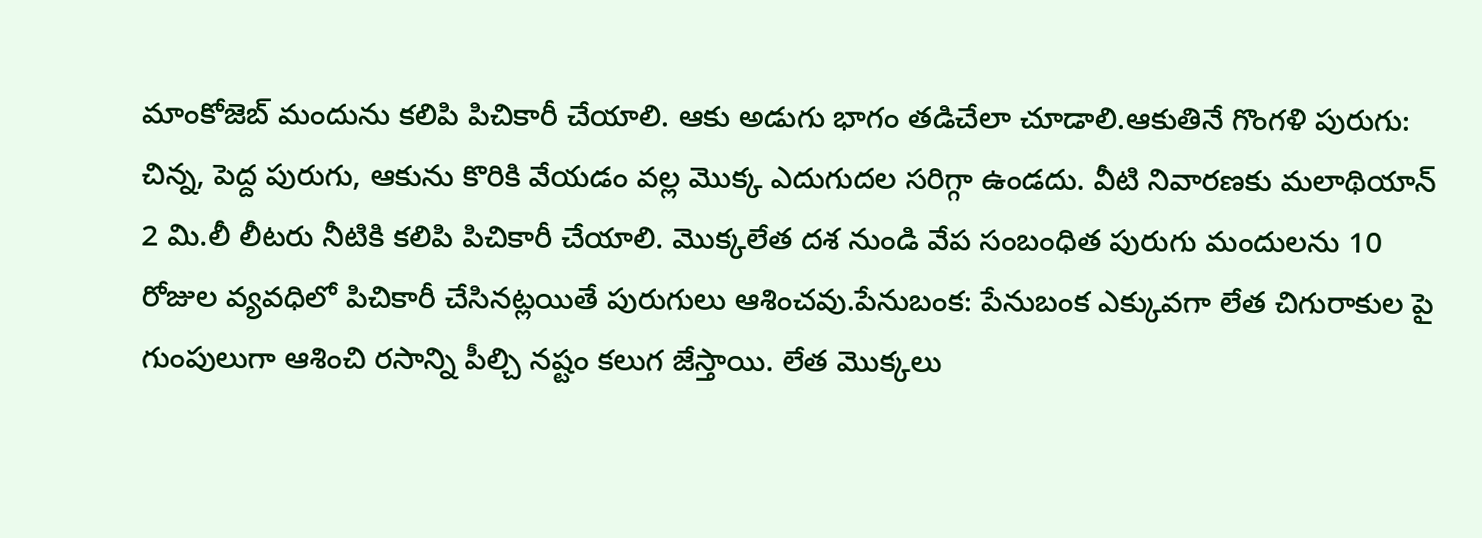మాంకోజెబ్ మందును కలిపి పిచికారీ చేయాలి. ఆకు అడుగు భాగం తడిచేలా చూడాలి.ఆకుతినే గొంగళి పురుగు: చిన్న, పెద్ద పురుగు, ఆకును కొరికి వేయడం వల్ల మొక్క ఎదుగుదల సరిగ్గా ఉండదు. వీటి నివారణకు మలాథియాన్ 2 మి.లీ లీటరు నీటికి కలిపి పిచికారీ చేయాలి. మొక్కలేత దశ నుండి వేప సంబంధిత పురుగు మందులను 10 రోజుల వ్యవధిలో పిచికారీ చేసినట్లయితే పురుగులు ఆశించవు.పేనుబంక: పేనుబంక ఎక్కువగా లేత చిగురాకుల పై గుంపులుగా ఆశించి రసాన్ని పీల్చి నష్టం కలుగ జేస్తాయి. లేత మొక్కలు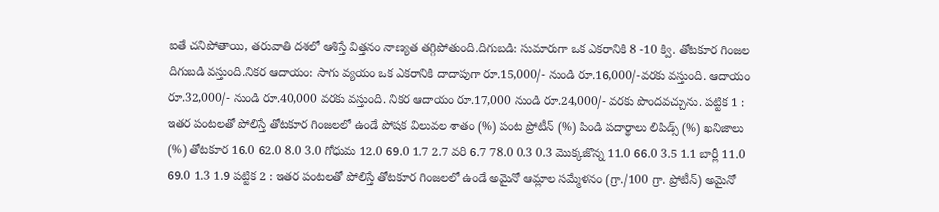ఐతే చనిపోతాయి, తరువాతి దశలో ఆశిస్తే విత్తనం నాణ్యత తగ్గిపోతుంది.దిగుబడి: సుమారుగా ఒక ఎకరానికి 8 -10 క్వి. తోటకూర గింజల దిగుబడి వస్తుంది.నికర ఆదాయం: సాగు వ్యయం ఒక ఎకరానికి దాదాపుగా రూ.15,000/- నుండి రూ.16,000/-వరకు వస్తుంది. ఆదాయం రూ.32,000/- నుండి రూ.40,000 వరకు వస్తుంది. నికర ఆదాయం రూ.17,000 నుండి రూ.24,000/- వరకు పొందవచ్చును. పట్టిక 1 : ఇతర పంటలతో పోలిస్తే తోటకూర గింజలలో ఉండే పోషక విలువల శాతం (%) పంట ప్రోటీన్ (%) పిండి పదార్థాలు లిపిడ్స్ (%) ఖనిజాలు (%) తోటకూర 16.0 62.0 8.0 3.0 గోధుమ 12.0 69.0 1.7 2.7 వరి 6.7 78.0 0.3 0.3 మొక్కజొన్న 11.0 66.0 3.5 1.1 బార్లీ 11.0 69.0 1.3 1.9 పట్టిక 2 : ఇతర పంటలతో పోలిస్తే తోటకూర గింజలలో ఉండే అమైనో ఆమ్లాల సమ్మేళనం (గ్రా./100 గ్రా. ప్రోటీన్) అమైనో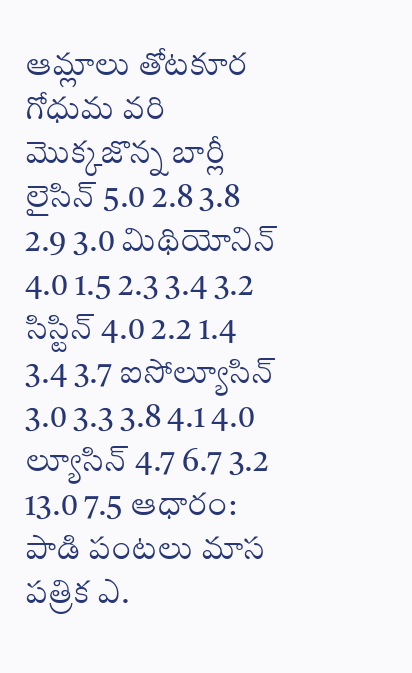ఆమ్లాలు తోటకూర గోధుమ వరి మొక్కజొన్న బార్లీ లైసిన్ 5.0 2.8 3.8 2.9 3.0 మిథియోనిన్ 4.0 1.5 2.3 3.4 3.2 సిస్టిన్ 4.0 2.2 1.4 3.4 3.7 ఐసోల్యూసిన్ 3.0 3.3 3.8 4.1 4.0 ల్యూసిన్ 4.7 6.7 3.2 13.0 7.5 ఆధారం: పాడి పంటలు మాస పత్రిక ఎ.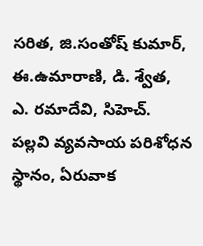సరిత, జి.సంతోష్ కుమార్, ఈ.ఉమారాణి, డి. శ్వేత, ఎ. రమాదేవి, సిహెచ్. పల్లవి వ్యవసాయ పరిశోధన స్థానం, ఏరువాక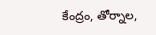కేంద్రం, తోర్నాల,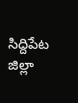సిద్దిపేట జిల్లా